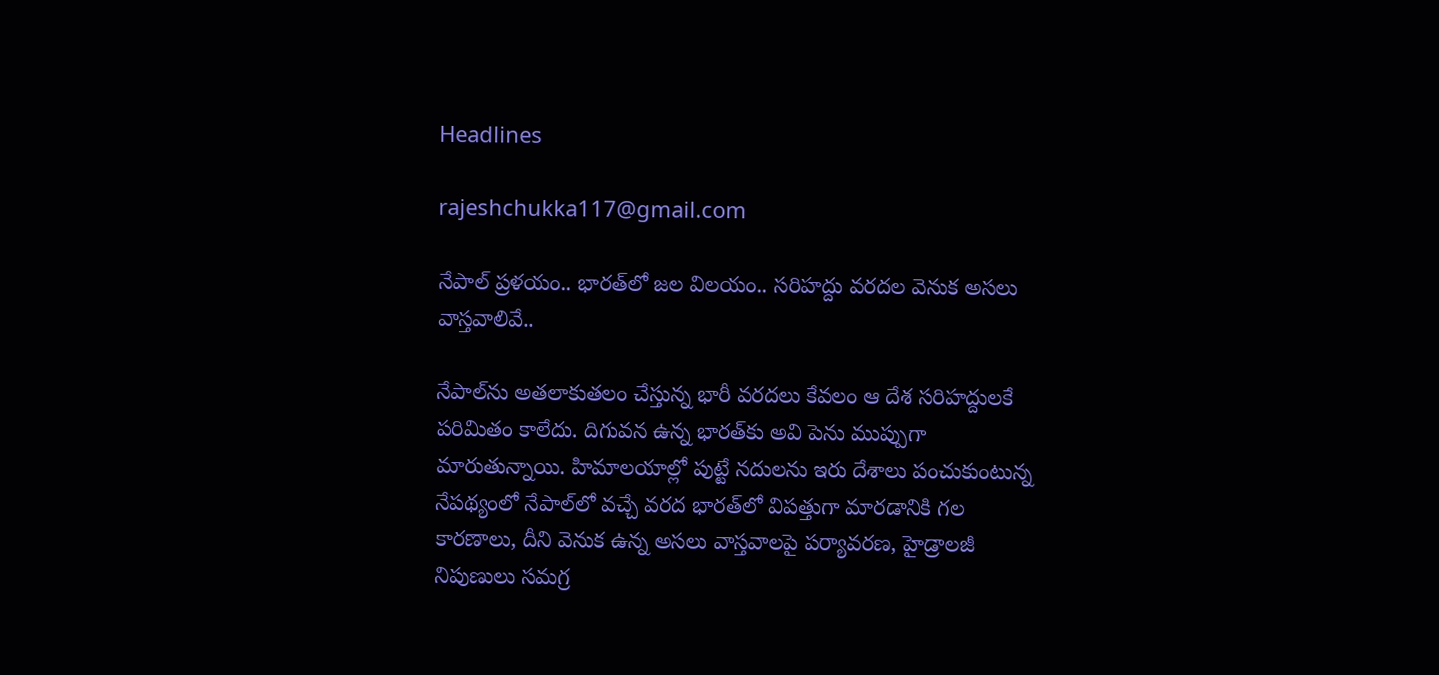Headlines

rajeshchukka117@gmail.com

నేపాల్ ప్రళయం.. భారత్‌లో జల విలయం.. సరిహద్దు వరదల వెనుక అసలు వాస్తవాలివే..

నేపాల్‌ను అతలాకుతలం చేస్తున్న భారీ వరదలు కేవలం ఆ దేశ సరిహద్దులకే పరిమితం కాలేదు. దిగువన ఉన్న భారత్‌కు అవి పెను ముప్పుగా మారుతున్నాయి. హిమాలయాల్లో పుట్టే నదులను ఇరు దేశాలు పంచుకుంటున్న నేపథ్యంలో నేపాల్‌లో వచ్చే వరద భారత్‌లో విపత్తుగా మారడానికి గల కారణాలు, దీని వెనుక ఉన్న అసలు వాస్తవాలపై పర్యావరణ, హైడ్రాలజీ నిపుణులు సమగ్ర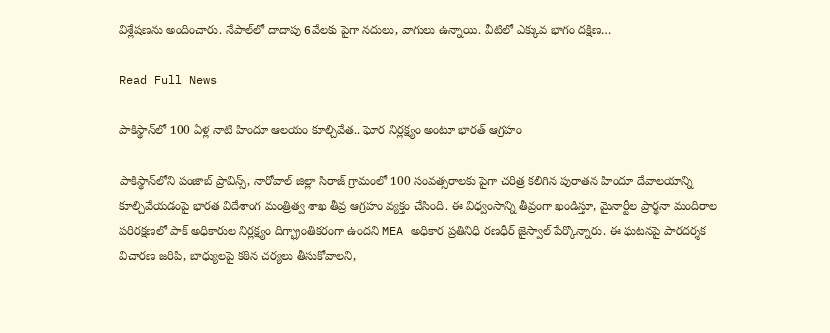విశ్లేషణను అందించారు. నేపాల్‌లో దాదాపు 6వేలకు పైగా నదులు, వాగులు ఉన్నాయి. వీటిలో ఎక్కువ భాగం దక్షిణ…

Read Full News

పాకిస్థాన్‌లో 100 ఏళ్ల నాటి హిందూ ఆలయం కూల్చివేత.. ఘోర నిర్లక్ష్యం అంటూ భారత్‌ ఆగ్రహం

పాకిస్థాన్‌లోని పంజాబ్ ప్రావిన్స్, నారోవాల్ జిల్లా సిరాజ్ గ్రామంలో 100 సంవత్సరాలకు పైగా చరిత్ర కలిగిన పురాతన హిందూ దేవాలయాన్ని కూల్చివేయడంపై భారత విదేశాంగ మంత్రిత్వ శాఖ తీవ్ర ఆగ్రహం వ్యక్తం చేసింది. ఈ విధ్వంసాన్ని తీవ్రంగా ఖండిస్తూ, మైనార్టీల ప్రార్థనా మందిరాల పరిరక్షణలో పాక్ అధికారుల నిర్లక్ష్యం దిగ్భ్రాంతికరంగా ఉందని MEA అధికార ప్రతినిధి రణధీర్ జైస్వాల్ పేర్కొన్నారు. ఈ ఘటనపై పారదర్శక విచారణ జరిపి, బాధ్యులపై కఠిన చర్యలు తీసుకోవాలని,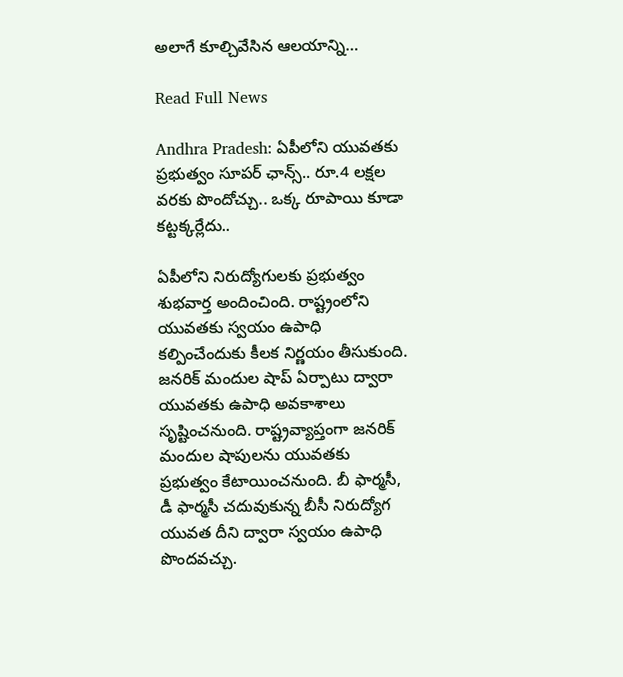అలాగే కూల్చివేసిన ఆలయాన్ని…

Read Full News

Andhra Pradesh: ఏపీలోని యువతకు ప్రభుత్వం సూపర్ ఛాన్స్.. రూ.4 లక్షల వరకు పొందోచ్చు.. ఒక్క రూపాయి కూడా కట్టక్కర్లేదు..

ఏపీలోని నిరుద్యోగులకు ప్రభుత్వం శుభవార్త అందించింది. రాష్ట్రంలోని యువతకు స్వయం ఉపాధి కల్పించేందుకు కీలక నిర్ణయం తీసుకుంది. జనరిక్ మందుల షాప్ ఏర్పాటు ద్వారా యువతకు ఉపాధి అవకాశాలు సృష్టించనుంది. రాష్ట్రవ్యాప్తంగా జనరిక్ మందుల షాపులను యువతకు ప్రభుత్వం కేటాయించనుంది. బీ ఫార్మసీ, డీ ఫార్మసీ చదువుకున్న బీసీ నిరుద్యోగ యువత దీని ద్వారా స్వయం ఉపాధి పొందవచ్చు.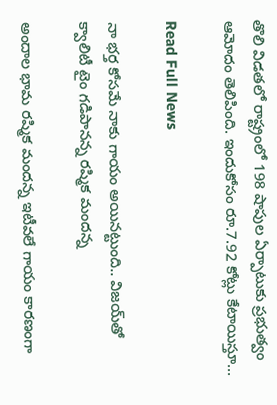తొలి విడతలో రాష్ట్రంలో 198 షాపుల ఏర్పాటుకు ప్రభుత్వం ఆమోదం తెలిపింది. ఇందుకోసం రూ.7.92 కోట్లు కేటాయిస్తూ…

Read Full News

నా భర్త కోసమే నాకు గాయం అయినట్టుంది.. విజయ్‌తో క్వాలిటీ టైం గడిపానన్న రష్మిక మందన్న

అందాల భామ రష్మిక మందన్న ఇటీవలే గాయం కారణంగా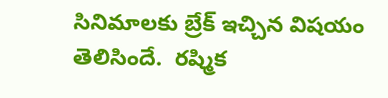సినిమాలకు బ్రేక్ ఇచ్చిన విషయం తెలిసిందే.  రష్మిక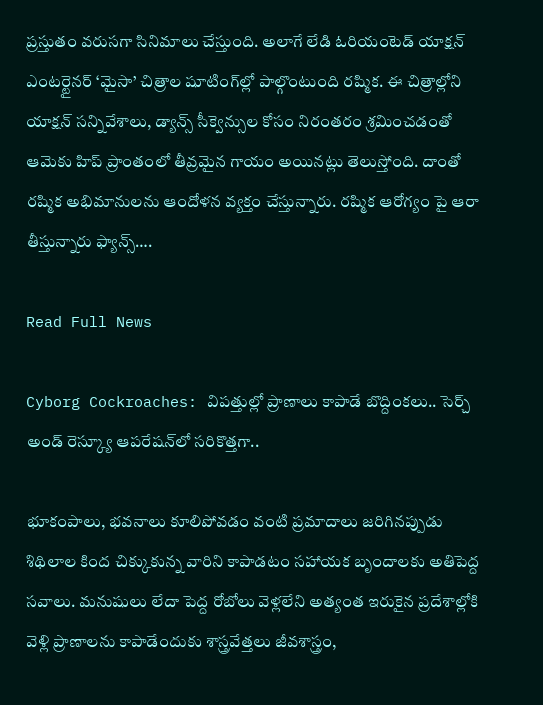ప్రస్తుతం వరుసగా సినిమాలు చేస్తుంది. అలాగే లేడి ఓరియంటెడ్ యాక్షన్ ఎంటర్టైనర్ ‘మైసా’ చిత్రాల షూటింగ్‌ల్లో పాల్గొంటుంది రష్మిక. ఈ చిత్రాల్లోని యాక్షన్ సన్నివేశాలు, డ్యాన్స్ సీక్వెన్సుల కోసం నిరంతరం శ్రమించడంతో ఆమెకు హిప్ ప్రాంతంలో తీవ్రమైన గాయం అయినట్లు తెలుస్తోంది. దాంతో రష్మిక అభిమానులను ఆందోళన వ్యక్తం చేస్తున్నారు. రష్మిక ఆరోగ్యం పై ఆరా తీస్తున్నారు ఫ్యాన్స్….

Read Full News

Cyborg Cockroaches: విపత్తుల్లో ప్రాణాలు కాపాడే బొద్దింకలు.. సెర్చ్ అండ్ రెస్క్యూ ఆప‌రేష‌న్‌లో సరికొత్తగా..

భూకంపాలు, భవనాలు కూలిపోవడం వంటి ప్రమాదాలు జరిగినప్పుడు శిథిలాల కింద చిక్కుకున్న వారిని కాపాడటం సహాయక బృందాలకు అతిపెద్ద సవాలు. మనుషులు లేదా పెద్ద రోబోలు వెళ్లలేని అత్యంత ఇరుకైన ప్రదేశాల్లోకి వెళ్లి ప్రాణాలను కాపాడేందుకు శాస్త్రవేత్తలు జీవశాస్త్రం,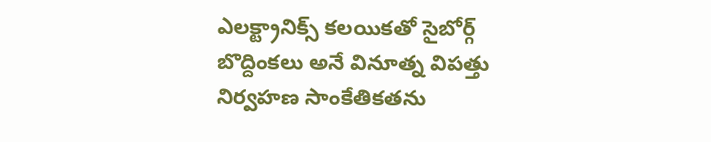ఎలక్ట్రానిక్స్ కలయికతో సైబోర్గ్ బొద్దింకలు అనే వినూత్న విపత్తు నిర్వహణ సాంకేతికతను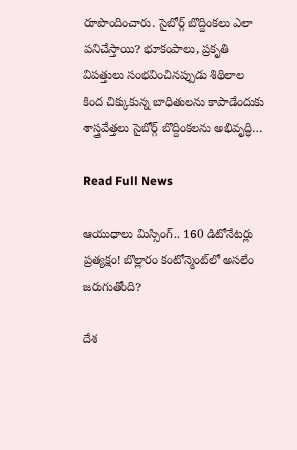రూపొందించారు. సైబోర్గ్ బొద్దింకలు ఎలా పనిచేస్తాయి? భూకంపాలు, ప్రకృతి విపత్తులు సంభవించినప్పుడు శిథిలాల కింద చిక్కుకున్న బాధితులను కాపాడేందుకు శాస్త్రవేత్తలు సైబోర్గ్ బొద్దింకలను అభివృద్ధి…

Read Full News

ఆయుధాలు మిస్సింగ్.. 160 డిటోనేటర్లు ప్రత్యక్షం! బొల్లారం కంటోన్మెంట్‌లో అసలేం జరుగుతోంది?

దేశ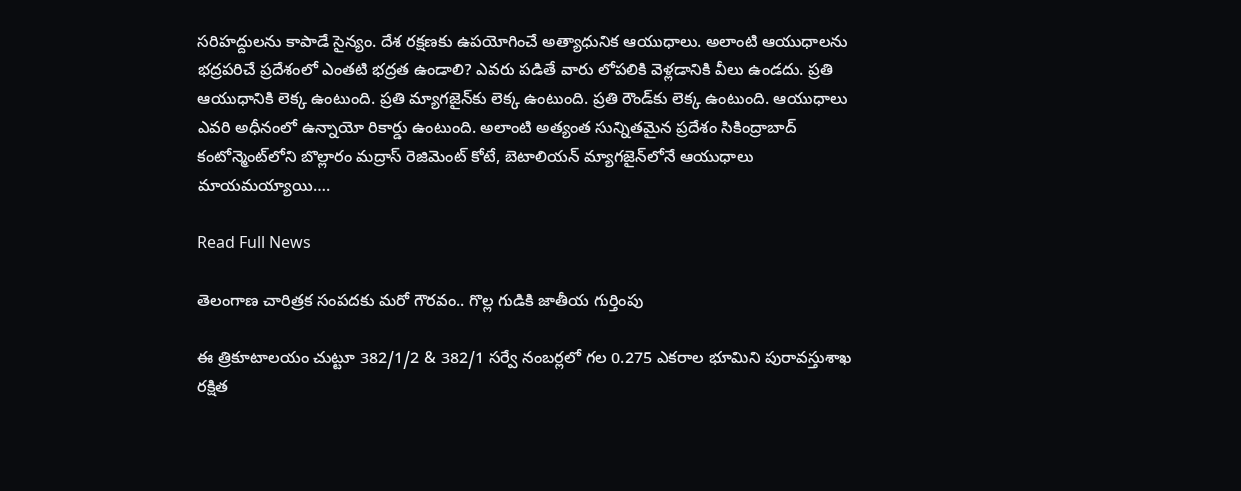సరిహద్దులను కాపాడే సైన్యం. దేశ రక్షణకు ఉపయోగించే అత్యాధునిక ఆయుధాలు. అలాంటి ఆయుధాలను భద్రపరిచే ప్రదేశంలో ఎంతటి భద్రత ఉండాలి? ఎవరు పడితే వారు లోపలికి వెళ్లడానికి వీలు ఉండదు. ప్రతి ఆయుధానికి లెక్క ఉంటుంది. ప్రతి మ్యాగజైన్‌కు లెక్క ఉంటుంది. ప్రతి రౌండ్‌కు లెక్క ఉంటుంది. ఆయుధాలు ఎవరి అధీనంలో ఉన్నాయో రికార్డు ఉంటుంది. అలాంటి అత్యంత సున్నితమైన ప్రదేశం సికింద్రాబాద్ కంటోన్మెంట్‌లోని బొల్లారం మద్రాస్ రెజిమెంట్‌ కోటే, బెటాలియన్ మ్యాగజైన్‌లోనే ఆయుధాలు మాయమయ్యాయి….

Read Full News

తెలంగాణ చారిత్రక సంపదకు మరో గౌరవం.. గొల్ల గుడికి జాతీయ గుర్తింపు

ఈ త్రికూటాలయం చుట్టూ 382/1/2 & 382/1 సర్వే నంబర్లలో గల 0.275 ఎకరాల భూమిని పురావస్తుశాఖ రక్షిత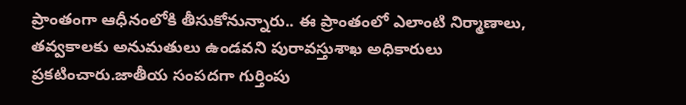ప్రాంతంగా ఆధీనంలోకి తీసుకోనున్నారు.. ఈ ప్రాంతంలో ఎలాంటి నిర్మాణాలు, తవ్వకాలకు అనుమతులు ఉండవని పురావస్తుశాఖ అధికారులు ప్రకటించారు.జాతీయ సంపదగా గుర్తింపు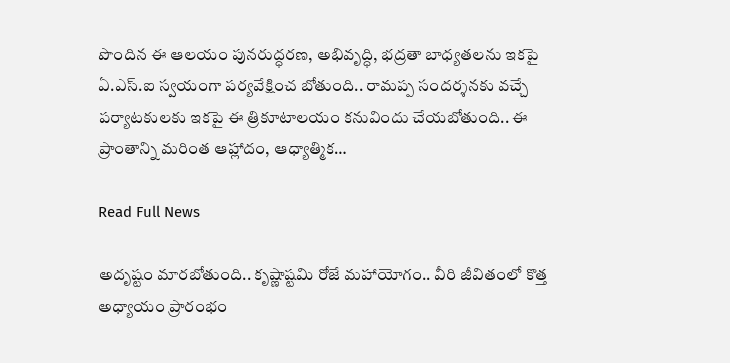పొందిన ఈ ఆలయం పునరుద్ధరణ, అభివృద్ధి, భద్రతా బాధ్యతలను ఇకపై ఏ.ఎస్.ఐ స్వయంగా పర్యవేక్షించ బోతుంది.. రామప్ప సందర్శనకు వచ్చే పర్యాటకులకు ఇకపై ఈ త్రికూటాలయం కనువిందు చేయబోతుంది.. ఈ ప్రాంతాన్ని మరింత ఆహ్లాదం, ఆధ్యాత్మిక…

Read Full News

అదృష్టం మారబోతుంది.. కృష్ణాష్టమి రోజే మహాయోగం.. వీరి జీవితంలో కొత్త అధ్యాయం ప్రారంభం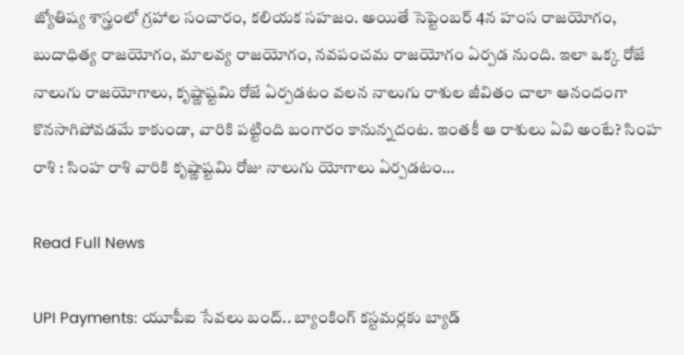జ్యోతిష్య శాస్త్రంలో గ్రహాల సంచారం, కలియక సహజం. అయితే సెప్టెంబర్ 4న హంస రాజయోగం, బుదాధిత్య రాజయోగం, మాలవ్య రాజయోగం, నవపంచమ రాజయోగం ఏర్పడ నుంది. ఇలా ఒక్క రోజే నాలుగు రాజయోగాలు, కృష్ణాష్టమి రోజే ఏర్పడటం వలన నాలుగు రాశుల జీవితం చాలా ఆనందంగా కొనసాగిపోవడమే కాకుండా, వారికి పట్టింది బంగారం కానున్నదంట. ఇంతకీ ఆ రాశులు ఏవి అంటే? సింహ రాశి : సింహ రాశి వారికి కృష్ణాష్టమి రోజు నాలుగు యోగాలు ఏర్పడటం…

Read Full News

UPI Payments: యూపీఐ సేవలు బంద్.. బ్యాంకింగ్ కస్టమర్లకు బ్యాడ్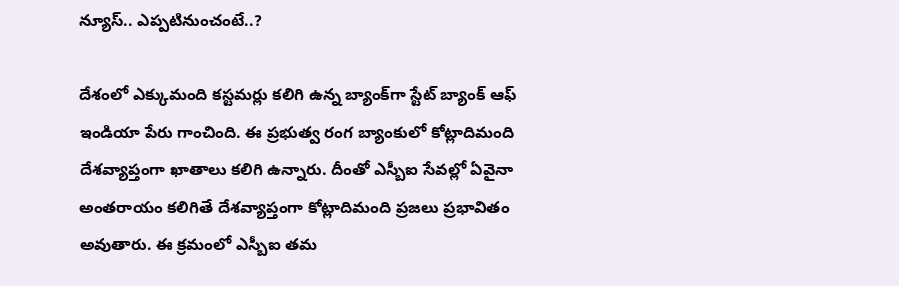న్యూస్.. ఎప్పటినుంచంటే..?

దేశంలో ఎక్కుమంది కస్టమర్లు కలిగి ఉన్న బ్యాంక్‌గా స్టేట్ బ్యాంక్ ఆఫ్ ఇండియా పేరు గాంచింది. ఈ ప్రభుత్వ రంగ బ్యాంకులో కోట్లాదిమంది దేశవ్యాప్తంగా ఖాతాలు కలిగి ఉన్నారు. దీంతో ఎస్బీఐ సేవల్లో ఏవైనా అంతరాయం కలిగితే దేశవ్యాప్తంగా కోట్లాదిమంది ప్రజలు ప్రభావితం అవుతారు. ఈ క్రమంలో ఎస్బీఐ తమ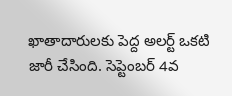ఖాతాదారులకు పెద్ద అలర్ట్ ఒకటి జారీ చేసింది. సెప్టెంబర్ 4వ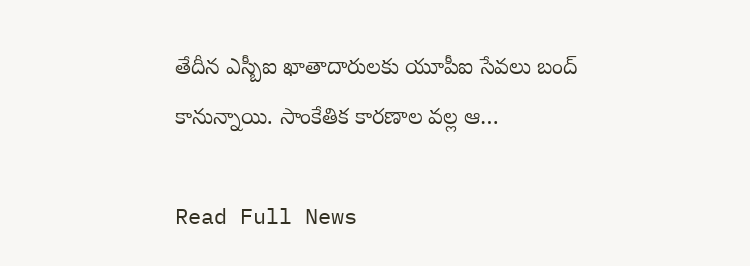తేదీన ఎస్బీఐ ఖాతాదారులకు యూపీఐ సేవలు బంద్ కానున్నాయి. సాంకేతిక కారణాల వల్ల ఆ…

Read Full News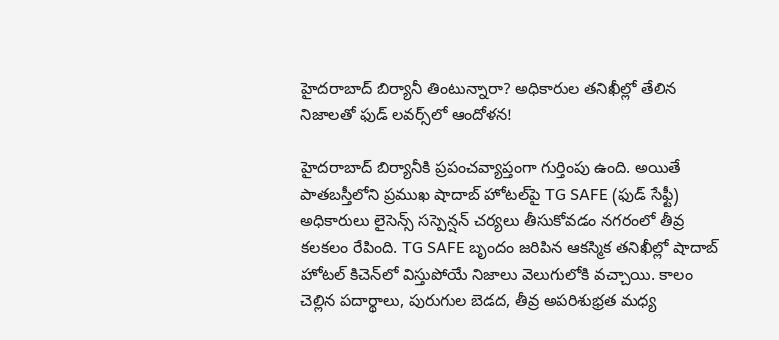హైదరాబాద్ బిర్యానీ తింటున్నారా? అధికారుల తనిఖీల్లో తేలిన నిజాలతో ఫుడ్ లవర్స్‌లో ఆందోళన!

హైదరాబాద్ బిర్యానీకి ప్రపంచవ్యాప్తంగా గుర్తింపు ఉంది. అయితే పాతబస్తీలోని ప్రముఖ షాదాబ్ హోటల్‌పై TG SAFE (ఫుడ్ సేఫ్టీ) అధికారులు లైసెన్స్ సస్పెన్షన్ చర్యలు తీసుకోవడం నగరంలో తీవ్ర కలకలం రేపింది. TG SAFE బృందం జరిపిన ఆకస్మిక తనిఖీల్లో షాదాబ్ హోటల్ కిచెన్‌లో విస్తుపోయే నిజాలు వెలుగులోకి వచ్చాయి. కాలం చెల్లిన పదార్థాలు, పురుగుల బెడద, తీవ్ర అపరిశుభ్రత మధ్య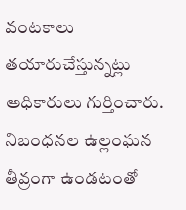వంటకాలు తయారుచేస్తున్నట్లు అధికారులు గుర్తించారు. నిబంధనల ఉల్లంఘన తీవ్రంగా ఉండటంతో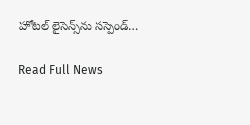హోటల్ లైసెన్స్‌ను సస్పెండ్…

Read Full News